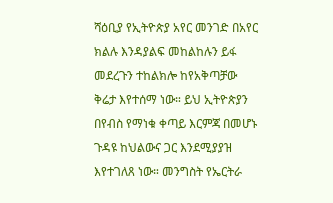ሻዕቢያ የኢትዮጵያ አየር መንገድ በአየር ክልሉ እንዳያልፍ መከልከሉን ይፋ መደረጉን ተከልክሎ ከየአቅጣቻው ቅሬታ እየተሰማ ነው። ይህ ኢትዮጵያን በየብስ የማነቁ ቀጣይ እርምጃ በመሆኑ ጉዳዩ ከህልውና ጋር እንደሚያያዝ እየተገለጸ ነው። መንግስት የኤርትራ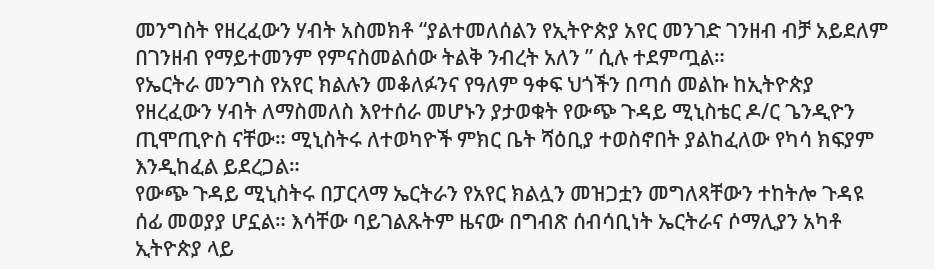መንግስት የዘረፈውን ሃብት አስመክቶ “ያልተመለሰልን የኢትዮጵያ አየር መንገድ ገንዘብ ብቻ አይደለም በገንዘብ የማይተመንም የምናስመልሰው ትልቅ ንብረት አለን ” ሲሉ ተደምጧል።
የኤርትራ መንግስ የአየር ክልሉን መቆለፉንና የዓለም ዓቀፍ ህጎችን በጣሰ መልኩ ከኢትዮጵያ የዘረፈውን ሃብት ለማስመለስ እየተሰራ መሆኑን ያታወቁት የውጭ ጉዳይ ሚኒስቴር ዶ/ር ጌንዲዮን ጢሞጢዮስ ናቸው። ሚኒስትሩ ለተወካዮች ምክር ቤት ሻዕቢያ ተወስኖበት ያልከፈለው የካሳ ክፍያም እንዲከፈል ይደረጋል።
የውጭ ጉዳይ ሚኒስትሩ በፓርላማ ኤርትራን የአየር ክልሏን መዝጋቷን መግለጻቸውን ተከትሎ ጉዳዩ ሰፊ መወያያ ሆኗል። እሳቸው ባይገልጹትም ዜናው በግብጽ ሰብሳቢነት ኤርትራና ሶማሊያን አካቶ ኢትዮጵያ ላይ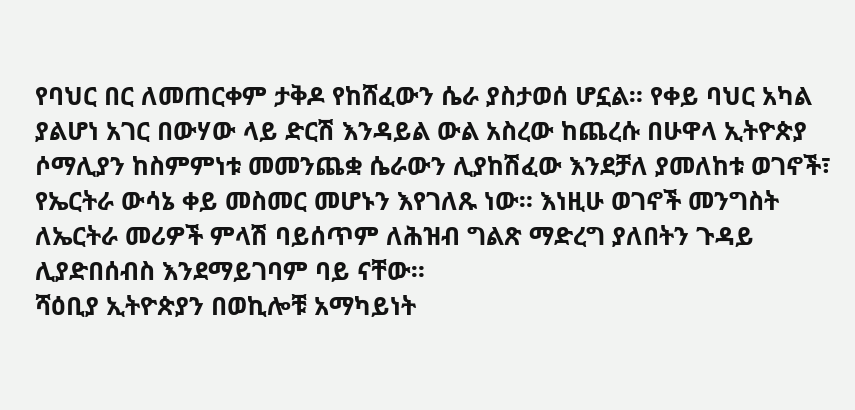የባህር በር ለመጠርቀም ታቅዶ የከሸፈውን ሴራ ያስታወሰ ሆኗል። የቀይ ባህር አካል ያልሆነ አገር በውሃው ላይ ድርሽ እንዳይል ውል አስረው ከጨረሱ በሁዋላ ኢትዮጵያ ሶማሊያን ከስምምነቱ መመንጨቋ ሴራውን ሊያከሽፈው እንደቻለ ያመለከቱ ወገኖች፣ የኤርትራ ውሳኔ ቀይ መስመር መሆኑን እየገለጹ ነው። እነዚሁ ወገኖች መንግስት ለኤርትራ መሪዎች ምላሽ ባይሰጥም ለሕዝብ ግልጽ ማድረግ ያለበትን ጉዳይ ሊያድበሰብስ እንደማይገባም ባይ ናቸው።
ሻዕቢያ ኢትዮጵያን በወኪሎቹ አማካይነት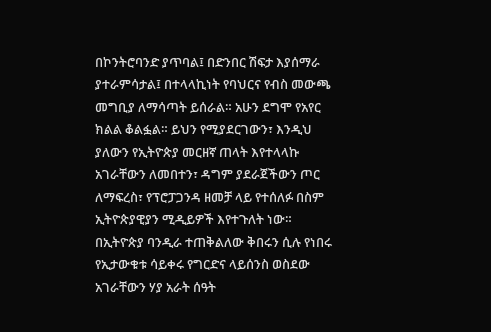በኮንትሮባንድ ያጥባል፤ በድንበር ሽፍታ እያሰማራ ያተራምሳታል፤ በተላላኪነት የባህርና የብስ መውጫ መግቢያ ለማሳጣት ይሰራል። አሁን ደግሞ የአየር ክልል ቆልፏል። ይህን የሚያደርገውን፣ እንዲህ ያለውን የኢትዮጵያ መርዘኛ ጠላት እየተላላኩ አገራቸውን ለመበተን፣ ዳግም ያደራጀችውን ጦር ለማፍረስ፣ የፕሮፓጋንዳ ዘመቻ ላይ የተሰለፉ በስም ኢትዮጵያዊያን ሚዲይዎች እየተጉለት ነው። በኢትዮጵያ ባንዲራ ተጠቅልለው ቅበሩን ሲሉ የነበሩ የኢታውቁቱ ሳይቀሩ የግርድና ላይሰንስ ወስደው አገራቸውን ሃያ አራት ሰዓት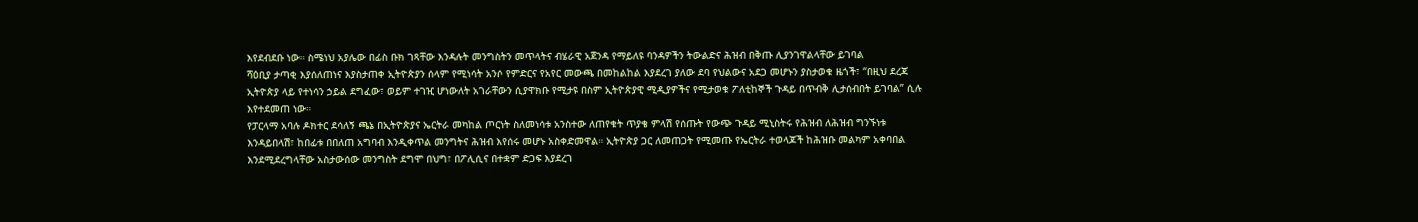እየደብደቡ ነው። ስሜነህ አያሌው በፊስ ቡክ ገጻቸው እንዳሉት መንግስትን መጥላትና ብሄራዊ አጀንዳ የማይለዩ ባንዳዎችን ትውልድና ሕዝብ በቅጡ ሊያንገዋልላቸው ይገባል
ሻዕቢያ ታጣቂ እያሰለጠነና እያስታጠቀ ኢትዮጵያን ሰላም የሚነሳት አንሶ የምድርና የአየር መውጫ በመከልከል እያደረገ ያለው ደባ የህልውና አደጋ መሆኑን ያስታወቁ ዜጎች፣ “በዚህ ደረጃ ኢትዮጵያ ላይ የተነሳን ኃይል ደግፈው፣ ወይም ተገዢ ሆነውለት አገራቸውን ሲያዋክቡ የሚታዩ በስም ኢትዮጵያዊ ሚዲያዎችና የሚታወቁ ፖለቲከኞች ጉዳይ በጥብቅ ሊታሰብበት ይገባል” ሲሉ እየተደመጠ ነው።
የፓርላማ አባሉ ዶክተር ደሳለኝ ጫኔ በኢትዮጵያና ኤርትራ መካከል ጦርነት ስለመነሳቱ አንስተው ለጠየቁት ጥያቄ ምላሽ የሰጡት የውጭ ጉዳይ ሚኒስትሩ የሕዝብ ለሕዝብ ግንኙነቱ እንዳይበላሽ፣ ከበፊቱ በበለጠ አግባብ እንዲቀጥል መንግትና ሕዝብ እየሰሩ መሆኑ አስቀድመዋል። ኢትዮጵያ ጋር ለመጠጋት የሚመጡ የኤርትራ ተወላጆች ከሕዝቡ መልካም አቀባበል እንደሚደረግላቸው አስታውሰው መንግስት ደግሞ በህግ፣ በፖሊሲና በተቋም ድጋፍ እያደረገ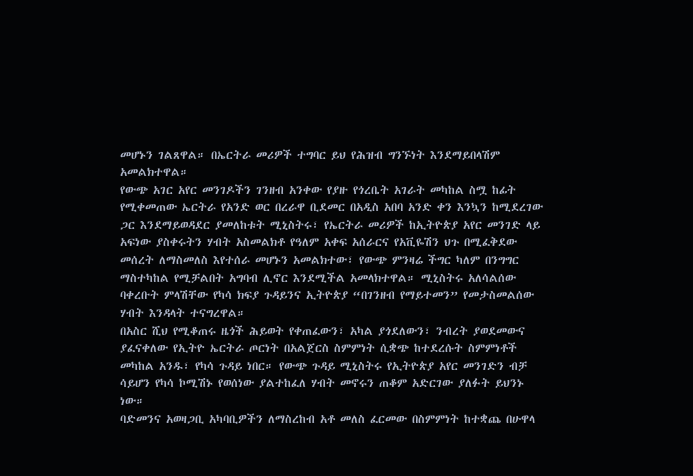መሆኑን ገልጸዋል። በኤርትራ መሪዎች ተግባር ይህ የሕዝብ ግንኙነት እንደማይበላሽም አመልክተዋል።
የውጭ አገር አየር መንገዶችን ገንዘብ አንቀው የያዙ የጎረቤት አገራት መካከል ስሟ ከፊት የሚቀመጠው ኤርትራ የአንድ ወር በረራዋ ቢደመር በአዲስ አበባ አንድ ቀን እንኳን ከሚደረገው ጋር እንደማይወዳደር ያመለከቱት ሚኒስትሩ፣ የኤርትራ መሪዎች ከኢትዮጵያ አየር መንገድ ላይ አፍነው ያስቀሩትን ሃብት አስመልክቶ የዓለም አቀፍ አሰራርና የአቪዬሽን ህጉ በሚፈቅደው መሰረት ለማስመለስ እየተሰራ መሆኑን አመልክተው፣ የውጭ ምንዛሬ ችግር ካለም በንግግር ማስተካከል የሚቻልበት አግባብ ሊኖር እንደሚችል አመላክተዋል። ሚኒስትሩ አለሳልሰው ባቀረቡት ምላሽቸው የካሳ ክፍያ ጉዳይንና ኢትዮጵያ “በገንዘብ የማይተመን” የመታስመልሰው ሃብት እንዳላት ተናግረዋል።
በአስር ሺህ የሚቆጠሩ ዜጎች ሕይወት የቀጠፈውን፣ አካል ያጎደለውን፣ ንብረት ያወደመውና ያፈናቀለው የኢትዮ ኤርትራ ጦርነት በአልጀርስ ስምምነት ሲቋጭ ከተደረሱት ስምምነቶች መካከል አንዱ፣ የካሳ ጉዳይ ነበር። የውጭ ጉዳይ ሚኒስትሩ የኢትዮጵያ አየር መንገድን ብቻ ሳይሆን የካሳ ኮሚሽኑ የወሰነው ያልተከፈለ ሃብት መኖሩን ጠቆም አድርገው ያለፉት ይህንኑ ነው።
ባድመንና አወዛጋቢ አካባቢዎችን ለማስረከብ አቶ መለስ ፈርመው በስምምነት ከተቋጨ በሁዋላ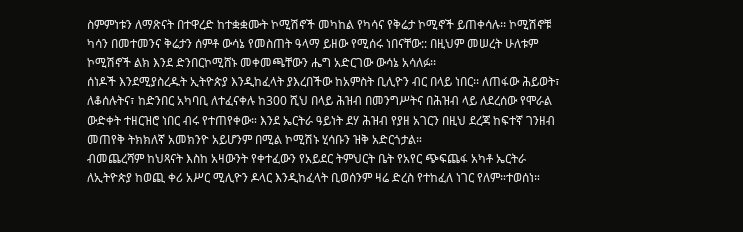ስምምነቱን ለማጽናት በተዋረድ ከተቋቋሙት ኮሚሽኖች መካከል የካሳና የቅሬታ ኮሚኖች ይጠቀሳሉ፡፡ ኮሚሽኖቹ ካሳን በመተመንና ቅሬታን ሰምቶ ውሳኔ የመስጠት ዓላማ ይዘው የሚሰሩ ነበናቸው:: በዚህም መሠረት ሁለቱም ኮሚሽኖች ልክ እንደ ድንበርኮሚሸኑ መቀመጫቸውን ሔግ አድርገው ውሳኔ አሳለፉ፡፡
ሰነዶች እንደሚያስረዱት ኢትዮጵያ እንዲከፈላት ያእረበችው ከአምስት ቢሊዮን ብር በላይ ነበር፡፡ ለጠፋው ሕይወት፣ ለቆሰሉትና፣ ከድንበር አካባቢ ለተፈናቀሉ ከ300 ሺህ በላይ ሕዝብ በመንግሥትና በሕዝብ ላይ ለደረሰው የሞራል ውድቀት ተዘርዝሮ ነበር ብሩ የተጠየቀው። እንደ ኤርትራ ዓይነት ደሃ ሕዝብ የያዘ አገርን በዚህ ደረጃ ከፍተኛ ገንዘብ መጠየቅ ትክክለኛ አመክንዮ አይሆንም በሚል ኮሚሽኑ ሂሳቡን ዝቅ አድርጎታል።
ብመጨረሻም ከህጻናት እስከ አዛውንት የቀተፈውን የአይደር ትምህርት ቤት የአየር ጭፍጨፋ አካቶ ኤርትራ ለኢትዮጵያ ከወጪ ቀሪ አሥር ሚሊዮን ዶላር እንዲከፈላት ቢወሰንም ዛሬ ድረስ የተከፈለ ነገር የለም።ተወሰነ።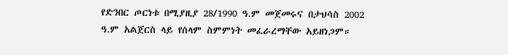የድንበር ጦርነቱ በሚያዚያ 28/1990 ዓ.ም መጀመሩና በታህሳስ 2002 ዓ.ም አልጀርስ ላይ የሰላም ስምምነት መፈራረማቸው አይዘነጋም።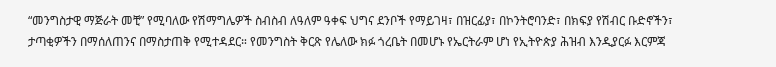“መንግስታዊ ማጅራት መቺ” የሚባለው የሽማግሌዎች ስብስብ ለዓለም ዓቀፍ ህግና ደንቦች የማይገዛ፣ በዝርፊያ፣ በኮንትሮባንድ፣ በክፍያ የሽብር ቡድኖችን፣ ታጣቂዎችን በማሰለጠንና በማስታጠቅ የሚተዳደር። የመንግስት ቅርጽ የሌለው ክፉ ጎረቤት በመሆኑ የኤርትራም ሆነ የኢትዮጵያ ሕዝብ እንዲያርፉ እርምጃ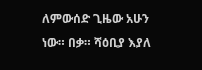ለምውሰድ ጊዜው አሁን ነው። በቃ። ሻዕቢያ እያለ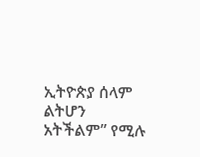ኢትዮጵያ ሰላም ልትሆን አትችልም” የሚሉ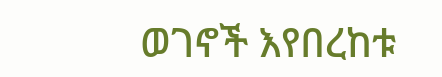ወገኖች እየበረከቱ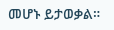መሆኑ ይታወቃል።